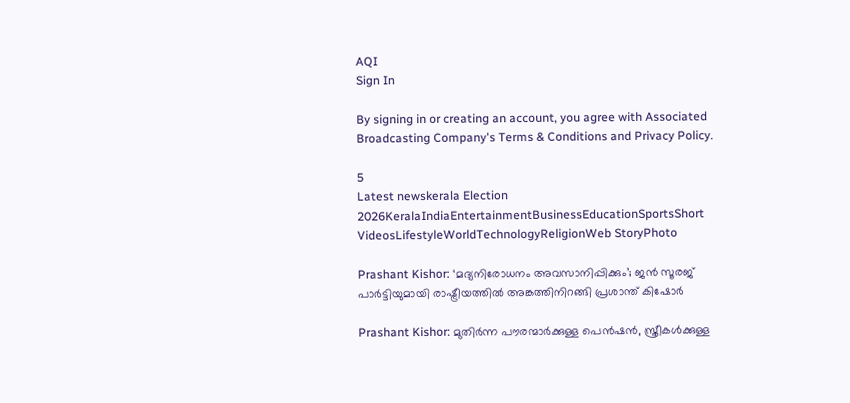AQI
Sign In

By signing in or creating an account, you agree with Associated Broadcasting Company's Terms & Conditions and Privacy Policy.

5
Latest newskerala Election 2026KeralaIndiaEntertainmentBusinessEducationSportsShort VideosLifestyleWorldTechnologyReligionWeb StoryPhoto

Prashant Kishor: ‘മദ്യനിരോധനം അവസാനിപ്പിക്കും’; ജൻ സൂരജ് പാർട്ടിയുമായി രാഷ്ട്രീയത്തിൽ അങ്കത്തിനിറങ്ങി പ്രശാന്ത് കിഷോർ

Prashant Kishor: മുതിർന്ന പൗരന്മാർക്കുള്ള പെൻഷൻ, സ്ത്രീകൾക്കുള്ള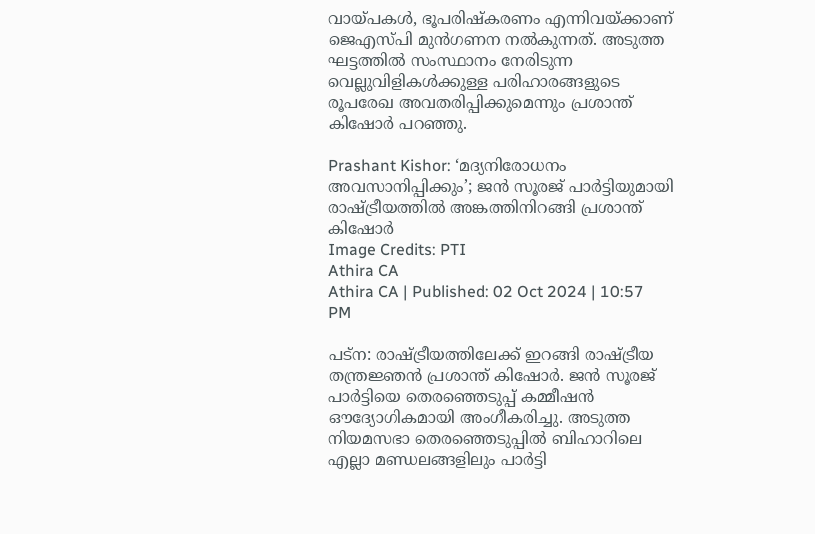വായ്പകൾ, ഭൂപരിഷ്കരണം എന്നിവയ്ക്കാണ് ജെഎസ്പി മുൻഗണന നൽകുന്നത്. അടുത്ത ഘട്ടത്തിൽ സംസ്ഥാനം നേരിടുന്ന വെല്ലുവിളികൾക്കുള്ള പരിഹാരങ്ങളുടെ രൂപരേഖ അവതരിപ്പിക്കുമെന്നും പ്രശാന്ത് കിഷോർ പറഞ്ഞു.

Prashant Kishor: ‘മദ്യനിരോധനം അവസാനിപ്പിക്കും’; ജൻ സൂരജ് പാർട്ടിയുമായി രാഷ്ട്രീയത്തിൽ അങ്കത്തിനിറങ്ങി പ്രശാന്ത് കിഷോർ
Image Credits: PTI
Athira CA
Athira CA | Published: 02 Oct 2024 | 10:57 PM

പട്ന: രാഷ്ട്രീയത്തിലേക്ക് ഇറങ്ങി രാഷ്ട്രീയ തന്ത്രജ്ഞൻ പ്രശാന്ത് കിഷോർ. ജൻ സൂരജ് പാർട്ടിയെ തെരഞ്ഞെടുപ്പ് കമ്മീഷൻ ഔദ്യോഗികമായി അംഗീകരിച്ചു. അടുത്ത നിയമസഭാ തെരഞ്ഞെടുപ്പിൽ ബിഹാറിലെ എല്ലാ മണ്ഡലങ്ങളിലും പാർട്ടി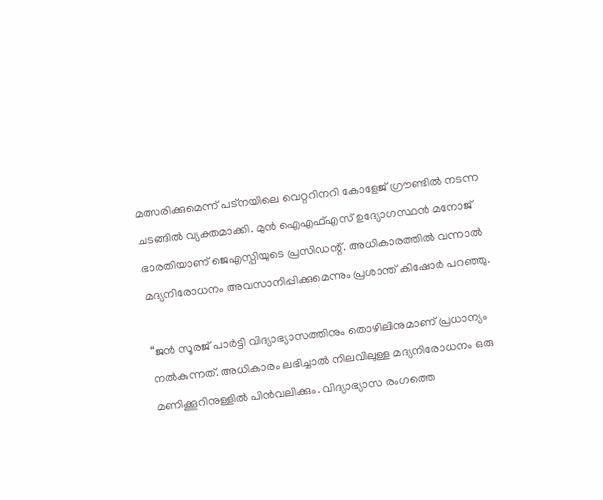മത്സരിക്കുമെന്ന് പട്‌നയിലെ വെറ്ററിനറി കോളേജ് ഗ്രൗണ്ടിൽ നടന്ന ചടങ്ങിൽ വ്യക്തമാക്കി. മുൻ ഐഎഫ്എസ് ഉദ്യോഗസ്ഥൻ മനോജ് ഭാരതിയാണ് ജെഎസ്പിയുടെ പ്രസിഡന്റ്. അധികാരത്തിൽ വന്നാൽ മദ്യനിരോധനം അവസാനിപ്പിക്കുമെന്നും പ്രശാന്ത് കിഷോർ പറഞ്ഞു.

“ജൻ സൂരജ് പാർട്ടി വിദ്യാഭ്യാസത്തിനും തൊഴിലിനുമാണ് പ്രധാന്യം നൽകുന്നത്. അധികാരം ലഭിച്ചാൽ നിലവിലുള്ള മദ്യനിരോധനം ഒരു മണിക്കൂറിനുള്ളിൽ പിൻവലിക്കും. വിദ്യാഭ്യാസ രംഗത്തെ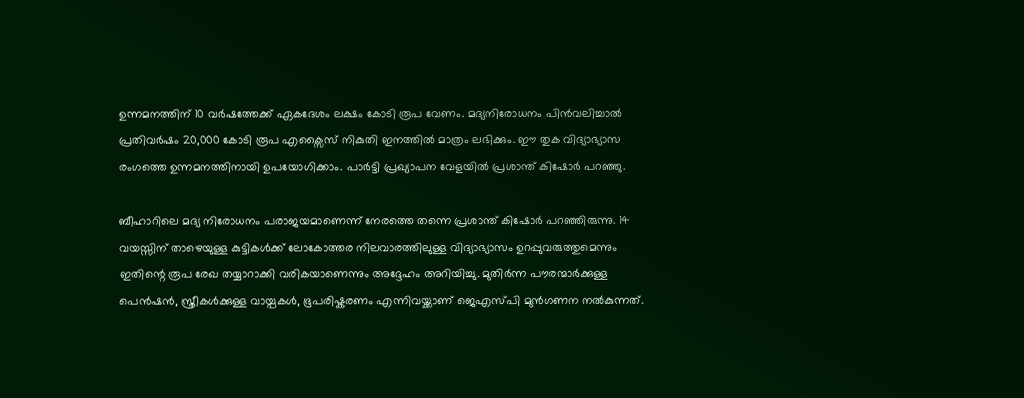ഉന്നമനത്തിന് 10 വർഷത്തേക്ക് ഏകദേശം ലക്ഷം കോടി രൂപ വേണം. മദ്യനിരോധനം പിൻവലിച്ചാൽ പ്രതിവർഷം 20,000 കോടി രൂപ എക്സൈസ് നികുതി ഇനത്തിൽ മാത്രം ലഭിക്കും. ഈ തുക വിദ്യാഭ്യാസ രംഗത്തെ ഉന്നമനത്തിനായി ഉപയോഗിക്കാം. പാർട്ടി പ്രഖ്യാപന വേളയിൽ പ്രശാന്ത് കിഷോർ പറഞ്ഞു.

ബീഹാറിലെ മദ്യ നിരോധനം പരാജയമാണെന്ന് നേരത്തെ തന്നെ പ്രശാന്ത് കിഷോർ പറഞ്ഞിരുന്നു. 14 വയസ്സിന് താഴെയുള്ള കുട്ടികൾക്ക് ലോകോത്തര നിലവാരത്തിലുള്ള വിദ്യാഭ്യാസം ഉറപ്പുവരുത്തുമെന്നും ഇതിന്റെ രൂപ രേഖ തയ്യാറാക്കി വരികയാണെന്നും അദ്ദേഹം അറിയിച്ചു. മുതിർന്ന പൗരന്മാർക്കുള്ള പെൻഷൻ, സ്ത്രീകൾക്കുള്ള വായ്പകൾ, ഭൂപരിഷ്കരണം എന്നിവയ്ക്കാണ് ജെഎസ്പി മുൻഗണന നൽകുന്നത്.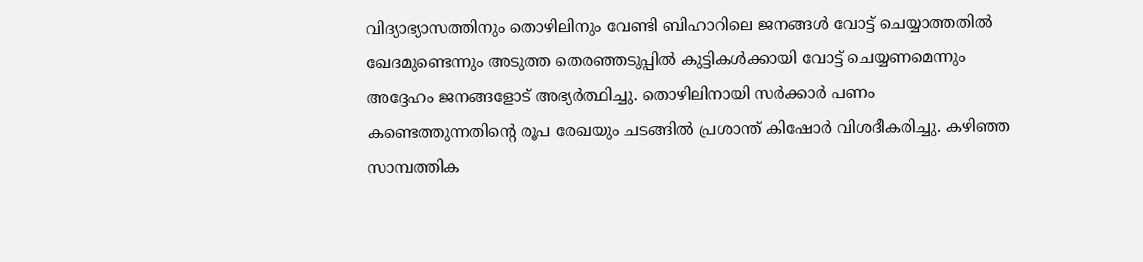വിദ്യാഭ്യാസത്തിനും തൊഴിലിനും വേണ്ടി ബിഹാറിലെ ജനങ്ങൾ വോട്ട് ചെയ്യാത്തതിൽ ഖേദമുണ്ടെന്നും അടുത്ത തെരഞ്ഞടുപ്പിൽ കുട്ടികൾക്കായി വോട്ട് ചെയ്യണമെന്നും അദ്ദേഹം ജനങ്ങളോട് അഭ്യർത്ഥിച്ചു. തൊഴിലിനായി സർക്കാർ പണം കണ്ടെത്തുന്നതിന്റെ രൂപ രേഖയും ചടങ്ങിൽ പ്രശാന്ത് കിഷോർ വിശദീകരിച്ചു. കഴിഞ്ഞ സാമ്പത്തിക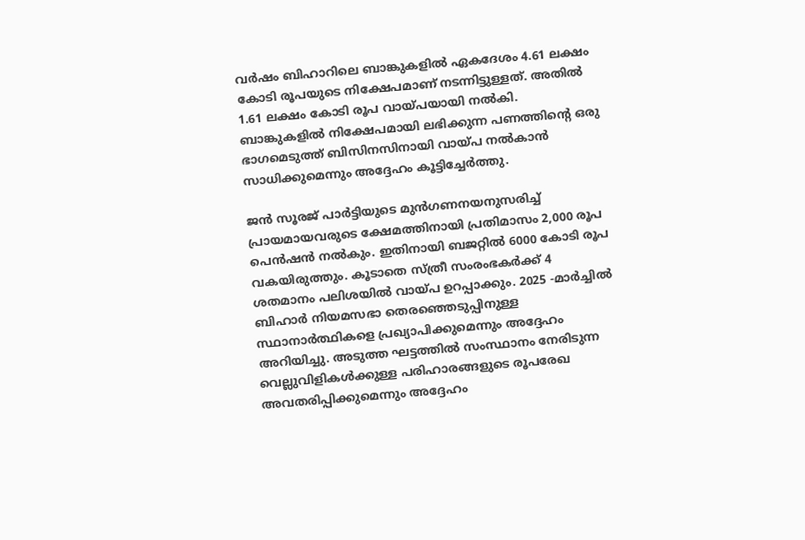വർഷം ബിഹാറിലെ ബാങ്കുകളിൽ ഏകദേശം 4.61 ലക്ഷം കോടി രൂപയുടെ നിക്ഷേപമാണ് നടന്നിട്ടുള്ളത്. അതിൽ 1.61 ലക്ഷം കോടി രൂപ വായ്പയായി നൽകി. ബാങ്കുകളിൽ നിക്ഷേപമായി ലഭിക്കുന്ന പണത്തിന്റെ ഒരു ഭാഗമെടുത്ത് ബിസിനസിനായി വായ്പ നൽകാൻ സാധിക്കുമെന്നും അദ്ദേഹം കൂട്ടിച്ചേർത്തു.

ജൻ സൂരജ് പാർട്ടിയുടെ മുൻഗണനയനുസരിച്ച് പ്രായമായവരുടെ ക്ഷേമത്തിനായി പ്രതിമാസം 2,000 രൂപ പെൻഷൻ നൽകും. ഇതിനായി ബജറ്റിൽ 6000 കോടി രൂപ വകയിരുത്തും. കൂടാതെ സ്ത്രീ സംരംഭകർക്ക് 4 ശതമാനം പലിശയിൽ വായ്പ ഉറപ്പാക്കും. 2025 -മാർച്ചിൽ ബിഹാർ നിയമസഭാ തെരഞ്ഞെടുപ്പിനുള്ള സ്ഥാനാർത്ഥികളെ പ്രഖ്യാപിക്കുമെന്നും അദ്ദേഹം അറിയിച്ചു. അടുത്ത ഘട്ടത്തിൽ സംസ്ഥാനം നേരിടുന്ന വെല്ലുവിളികൾക്കുള്ള പരിഹാരങ്ങളുടെ രൂപരേഖ അവതരിപ്പിക്കുമെന്നും അദ്ദേഹം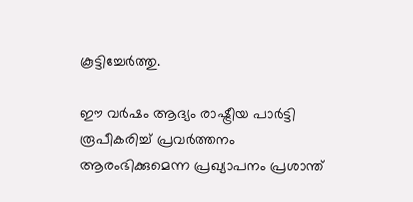കൂട്ടിച്ചേർത്തു.

ഈ വർഷം ആദ്യം രാഷ്ട്രീയ പാർട്ടി രൂപീകരിച്ച് പ്രവർത്തനം ആരംഭിക്കുമെന്ന പ്രഖ്യാപനം പ്രശാന്ത്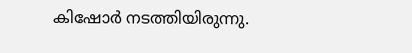കിഷോർ നടത്തിയിരുന്നു.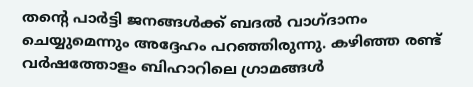തന്റെ പാർട്ടി ജനങ്ങൾക്ക് ബദൽ വാഗ്ദാനം ചെയ്യുമെന്നും അദ്ദേഹം പറഞ്ഞിരുന്നു. കഴിഞ്ഞ രണ്ട് വർഷത്തോളം ബിഹാറിലെ ‌ഗ്രാമങ്ങൾ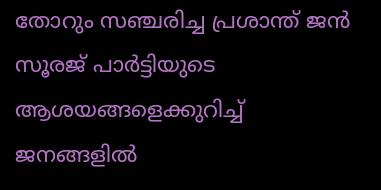തോറും സഞ്ചരിച്ച പ്രശാന്ത് ‌ജൻ സൂരജ് പാർട്ടിയുടെ ആശയങ്ങളെക്കുറിച്ച് ജനങ്ങളിൽ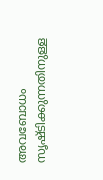അവബോധം സൃഷ്ടിക്കുന്നതിനുള്ള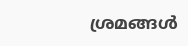ശ്രമങ്ങൾ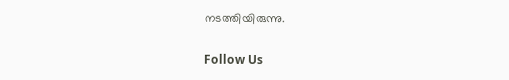നടത്തിയിരുന്നു.

Follow Us